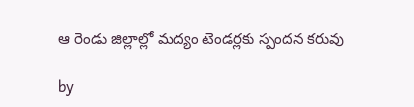ఆ రెండు జిల్లాల్లో మద్యం టెండర్లకు స్పందన కరువు

by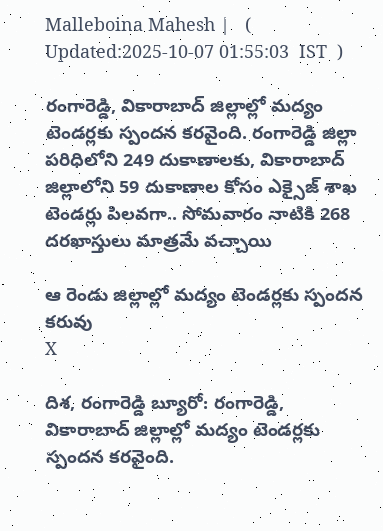Malleboina Mahesh |   (  Updated:2025-10-07 01:55:03  IST  )

రంగారెడ్డి, వికారాబాద్‌ జిల్లాల్లో మద్యం టెండర్లకు స్పందన కరవైంది. రంగారెడ్డి జిల్లా పరిధిలోని 249 దుకాణాలకు, వికారాబాద్‌ జిల్లాలోని 59 దుకాణాల కోసం ఎక్సైజ్‌ శాఖ టెండర్లు పిలవగా.. సోమవారం నాటికి 268 దరఖాస్తులు మాత్రమే వచ్చాయి

ఆ రెండు జిల్లాల్లో మద్యం టెండర్లకు స్పందన కరువు
X

దిశ, రంగారెడ్డి బ్యూరో: రంగారెడ్డి, వికారాబాద్‌ జిల్లాల్లో మద్యం టెండర్లకు స్పందన కరవైంది.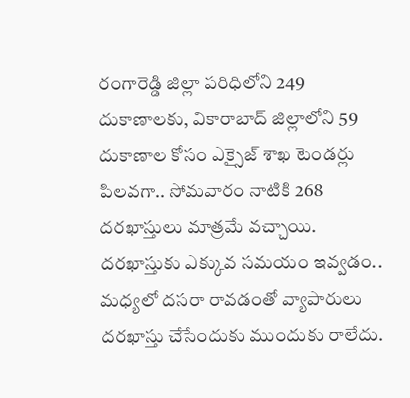రంగారెడ్డి జిల్లా పరిధిలోని 249 దుకాణాలకు, వికారాబాద్‌ జిల్లాలోని 59 దుకాణాల కోసం ఎక్సైజ్‌ శాఖ టెండర్లు పిలవగా.. సోమవారం నాటికి 268 దరఖాస్తులు మాత్రమే వచ్చాయి. దరఖాస్తుకు ఎక్కువ సమయం ఇవ్వడం.. మధ్యలో దసరా రావడంతో వ్యాపారులు దరఖాస్తు చేసేందుకు ముందుకు రాలేదు.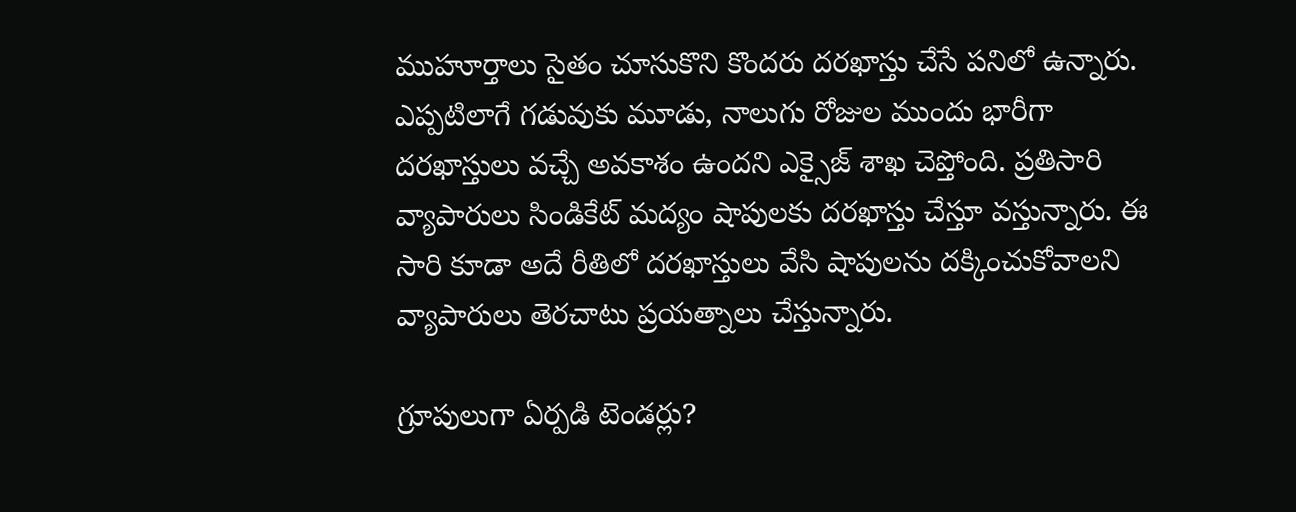ముహూర్తాలు సైతం చూసుకొని కొందరు దరఖాస్తు చేసే పనిలో ఉన్నారు. ఎప్పటిలాగే గడువుకు మూడు, నాలుగు రోజుల ముందు భారీగా దరఖాస్తులు వచ్చే అవకాశం ఉందని ఎక్సైజ్‌ శాఖ చెప్తోంది. ప్రతిసారి వ్యాపారులు సిండికేట్ మద్యం షాపులకు దరఖాస్తు చేస్తూ వస్తున్నారు. ఈ సారి కూడా అదే రీతిలో దరఖాస్తులు వేసి షాపులను దక్కించుకోవాలని వ్యాపారులు తెరచాటు ప్రయత్నాలు చేస్తున్నారు.

గ్రూపులుగా ఏర్పడి టెండర్లు?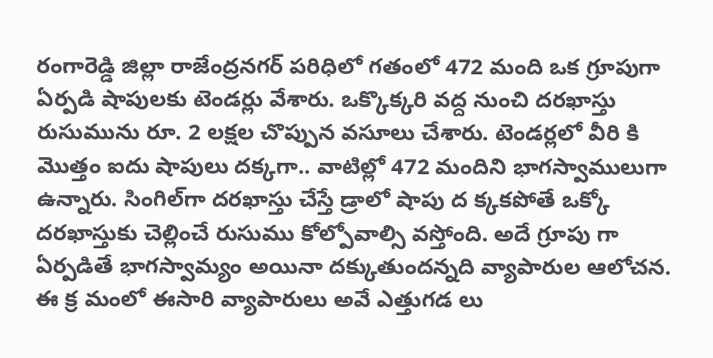రంగారెడ్డి జిల్లా రాజేంద్రనగర్‌ పరిధిలో గతంలో 472 మంది ఒక గ్రూపుగా ఏర్పడి షాపులకు టెండర్లు వేశారు. ఒక్కొక్కరి వద్ద నుంచి దరఖాస్తు రుసుమును రూ. 2 లక్షల చొప్పున వసూలు చేశారు. టెండర్లలో వీరి కి మొత్తం ఐదు షాపులు దక్కగా.. వాటిల్లో 472 మందిని భాగస్వాములుగా ఉన్నారు. సింగిల్‌‌గా దరఖాస్తు చేస్తే డ్రాలో షాపు ద క్కకపోతే ఒక్కో దరఖాస్తుకు చెల్లించే రుసుము కోల్పోవాల్సి వస్తోంది. అదే గ్రూపు గా ఏర్పడితే భాగస్వామ్యం అయినా దక్కుతుందన్నది వ్యాపారుల ఆలోచన. ఈ క్ర మంలో ఈసారి వ్యాపారులు అవే ఎత్తుగడ లు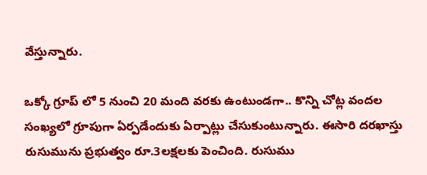వేస్తున్నారు.

ఒక్కో గ్రూప్ లో 5 నుంచి 20 మంది వరకు ఉంటుండగా.. కొన్ని చోట్ల వందల సంఖ్యలో గ్రూపుగా ఏర్పడేందుకు ఏర్పాట్లు చేసుకుంటున్నారు. ఈసారి దరఖాస్తు రుసుమును ప్రభుత్వం రూ.3లక్షలకు పెంచింది. రుసుము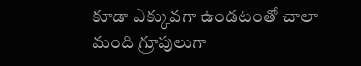కూడా ఎక్కువగా ఉండటంతో చాలా మంది గ్రూపులుగా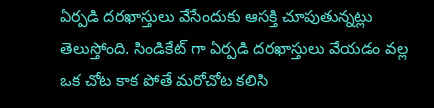ఏర్పడి దరఖాస్తులు వేసేందుకు ఆసక్తి చూపుతున్నట్లు తెలుస్తోంది. సిండికేట్‌ గా ఏర్పడి దరఖాస్తులు వేయడం వల్ల ఒక చోట కాక పోతే మరోచోట కలిసి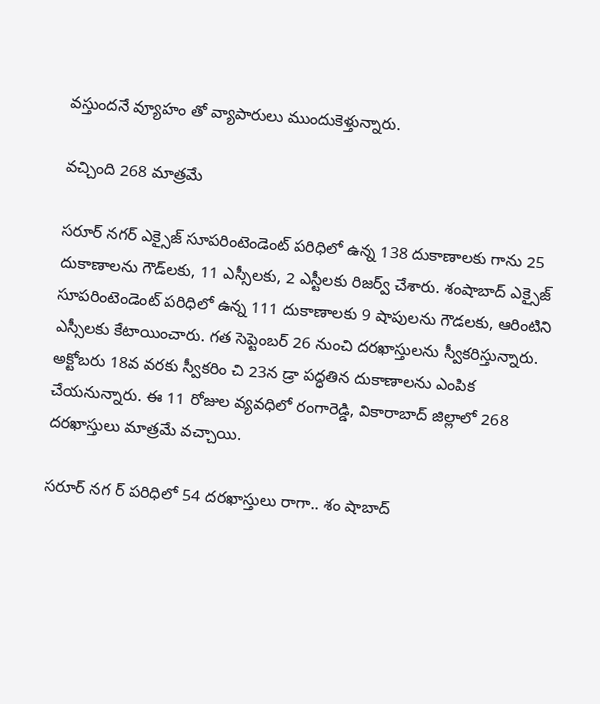వస్తుందనే వ్యూహం తో వ్యాపారులు ముందుకెళ్తున్నారు.

వచ్చింది 268 మాత్రమే

సరూర్‌ నగర్‌ ఎక్సైజ్‌ సూపరింటెండెంట్‌ పరిధిలో ఉన్న 138 దుకాణాలకు గాను 25 దుకాణాలను గౌడ్‌లకు, 11 ఎస్సీలకు, 2 ఎస్టీలకు రిజర్వ్ చేశారు. శంషాబాద్‌ ఎక్సైజ్‌ సూపరింటెండెంట్‌ పరిధిలో ఉన్న 111 దుకాణాలకు 9 షాపులను గౌడలకు, ఆరింటిని ఎస్సీలకు కేటాయించారు. గత సెప్టెంబర్ 26 నుంచి దరఖాస్తులను స్వీకరిస్తున్నారు. అక్టోబరు 18వ వరకు స్వీకరిం చి 23న డ్రా పద్ధతిన దుకాణాలను ఎంపిక చేయనున్నారు. ఈ 11 రోజుల వ్యవధిలో రంగారెడ్డి, వికారాబాద్‌ జిల్లాలో 268 దరఖాస్తులు మాత్రమే వచ్చాయి.

సరూర్‌ నగ ర్‌ పరిధిలో 54 దరఖాస్తులు రాగా.. శం షాబాద్‌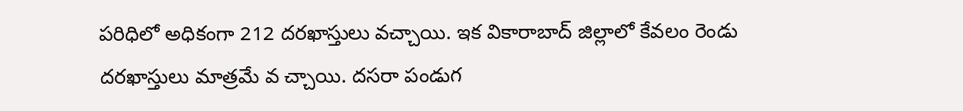పరిధిలో అధికంగా 212 దరఖాస్తులు వచ్చాయి. ఇక వికారాబాద్‌ జిల్లాలో కేవలం రెండు దరఖాస్తులు మాత్రమే వ చ్చాయి. దసరా పండుగ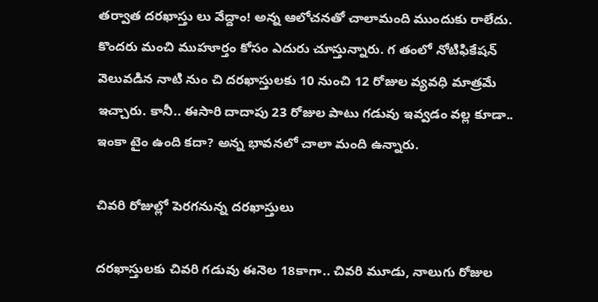తర్వాత దరఖాస్తు లు వేద్దాం! అన్న ఆలోచనతో చాలామంది ముందుకు రాలేదు. కొందరు మంచి ముహూర్తం కోసం ఎదురు చూస్తున్నారు. గ తంలో నోటిఫికేషన్‌ వెలువడిన నాటి నుం చి దరఖాస్తులకు 10 నుంచి 12 రోజుల వ్యవధి మాత్రమే ఇచ్చారు. కానీ.. ఈసారి దాదాపు 23 రోజుల పాటు గడువు ఇవ్వడం వల్ల కూడా.. ఇంకా టైం ఉంది కదా? అన్న భావనలో చాలా మంది ఉన్నారు.

చివరి రోజుల్లో పెరగనున్న దరఖాస్తులు

దరఖాస్తులకు చివరి గడువు ఈనెల 18కాగా.. చివరి మూడు, నాలుగు రోజుల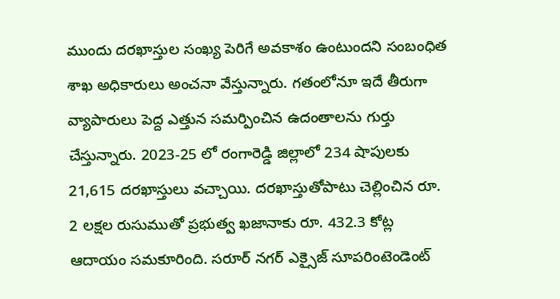ముందు దరఖాస్తుల సంఖ్య పెరిగే అవకాశం ఉంటుందని సంబంధిత శాఖ అధికారులు అంచనా వేస్తున్నారు. గతంలోనూ ఇదే తీరుగా వ్యాపారులు పెద్ద ఎత్తున సమర్పించిన ఉదంతాలను గుర్తు చేస్తున్నారు. 2023-25 లో రంగారెడ్డి జిల్లాలో 234 షాపులకు 21,615 దరఖాస్తులు వచ్చాయి. దరఖాస్తుతోపాటు చెల్లించిన రూ. 2 లక్షల రుసుముతో ప్రభుత్వ ఖజానాకు రూ. 432.3 కోట్ల ఆదాయం సమకూరింది. సరూర్‌ నగర్‌ ఎక్సైజ్‌ సూపరింటెండెంట్‌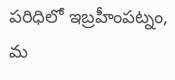పరిధిలో ఇబ్రహీంపట్నం, మ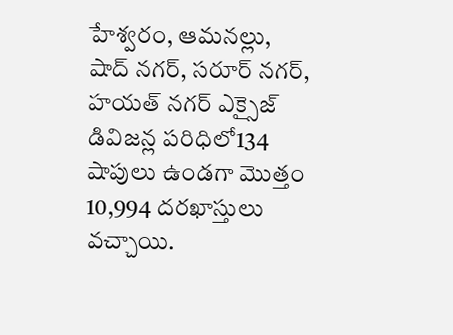హేశ్వరం, ఆమనల్లు, షాద్‌ నగర్‌, సరూర్‌ నగర్‌, హయత్‌ నగర్‌ ఎక్సైజ్‌ డివిజన్ల పరిధిలో134 షాపులు ఉండగా మొత్తం 10,994 దరఖాస్తులు వచ్చాయి.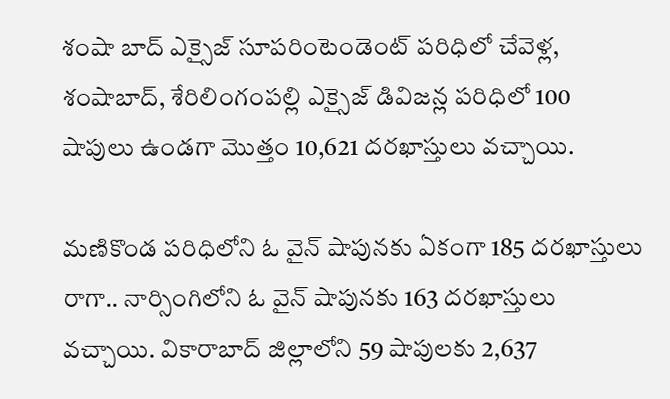శంషా బాద్‌ ఎక్సైజ్‌ సూపరింటెండెంట్‌ పరిధిలో చేవెళ్ల, శంషాబాద్‌, శేరిలింగంపల్లి ఎక్సైజ్‌ డివిజన్ల పరిధిలో 100 షాపులు ఉండగా మొత్తం 10,621 దరఖాస్తులు వచ్చాయి.

మణికొండ పరిధిలోని ఓ వైన్‌ షాపునకు ఏకంగా 185 దరఖాస్తులు రాగా.. నార్సింగిలోని ఓ వైన్‌ షాపునకు 163 దరఖాస్తులు వచ్చాయి. వికారాబాద్‌ జిల్లాలోని 59 షాపులకు 2,637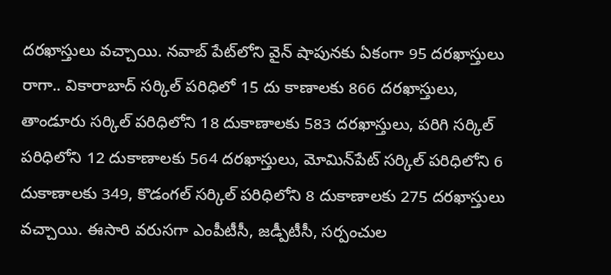దరఖాస్తులు వచ్చాయి. నవాబ్‌ పేట్‌‌లోని వైన్‌ షాపునకు ఏకంగా 95 దరఖాస్తులు రాగా.. వికారాబాద్‌ సర్కిల్‌ పరిధిలో 15 దు కాణాలకు 866 దరఖాస్తులు, తాండూరు సర్కిల్‌ పరిధిలోని 18 దుకాణాలకు 583 దరఖాస్తులు, పరిగి సర్కిల్‌ పరిధిలోని 12 దుకాణాలకు 564 దరఖాస్తులు, మోమిన్‌‌పేట్‌ సర్కిల్‌ పరిధిలోని 6 దుకాణాలకు 349, కొడంగల్‌ సర్కిల్‌ పరిధిలోని 8 దుకాణాలకు 275 దరఖాస్తులు వచ్చాయి. ఈసారి వరుసగా ఎంపీటీసీ, జడ్పీటీసీ, సర్పంచుల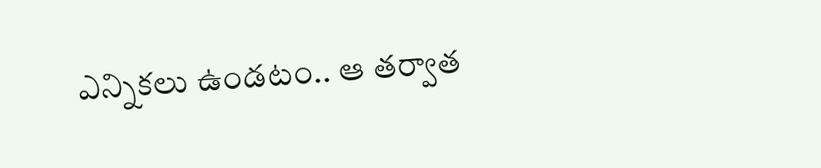ఎన్నికలు ఉండటం.. ఆ తర్వాత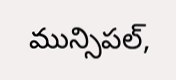మున్సిపల్‌,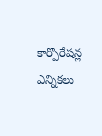కార్పొరేషన్ల ఎన్నికలు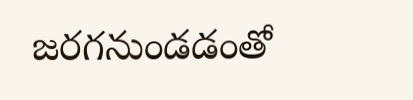జరగనుండడంతో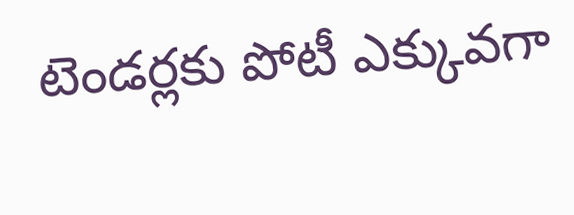టెండర్లకు పోటీ ఎక్కువగా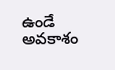ఉండే అవకాశం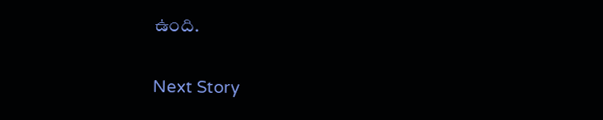ఉంది.

Next Story